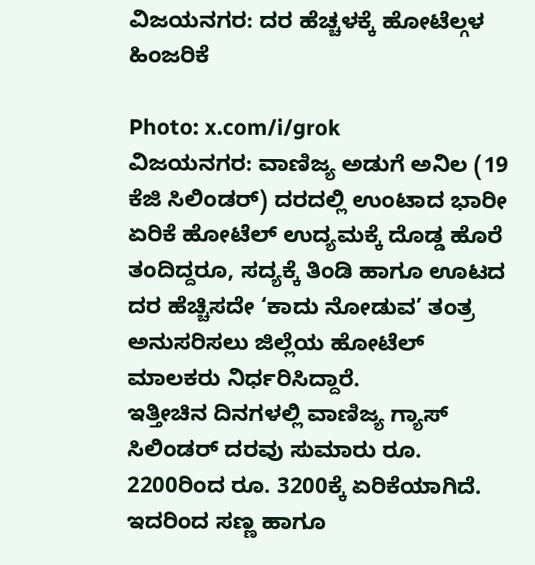ವಿಜಯನಗರ: ದರ ಹೆಚ್ಚಳಕ್ಕೆ ಹೋಟೆಲ್ಗಳ ಹಿಂಜರಿಕೆ

Photo: x.com/i/grok
ವಿಜಯನಗರ: ವಾಣಿಜ್ಯ ಅಡುಗೆ ಅನಿಲ (19 ಕೆಜಿ ಸಿಲಿಂಡರ್) ದರದಲ್ಲಿ ಉಂಟಾದ ಭಾರೀ ಏರಿಕೆ ಹೋಟೆಲ್ ಉದ್ಯಮಕ್ಕೆ ದೊಡ್ಡ ಹೊರೆ ತಂದಿದ್ದರೂ, ಸದ್ಯಕ್ಕೆ ತಿಂಡಿ ಹಾಗೂ ಊಟದ ದರ ಹೆಚ್ಚಿಸದೇ ‘ಕಾದು ನೋಡುವ’ ತಂತ್ರ ಅನುಸರಿಸಲು ಜಿಲ್ಲೆಯ ಹೋಟೆಲ್ ಮಾಲಕರು ನಿರ್ಧರಿಸಿದ್ದಾರೆ.
ಇತ್ತೀಚಿನ ದಿನಗಳಲ್ಲಿ ವಾಣಿಜ್ಯ ಗ್ಯಾಸ್ ಸಿಲಿಂಡರ್ ದರವು ಸುಮಾರು ರೂ. 2200ರಿಂದ ರೂ. 3200ಕ್ಕೆ ಏರಿಕೆಯಾಗಿದೆ. ಇದರಿಂದ ಸಣ್ಣ ಹಾಗೂ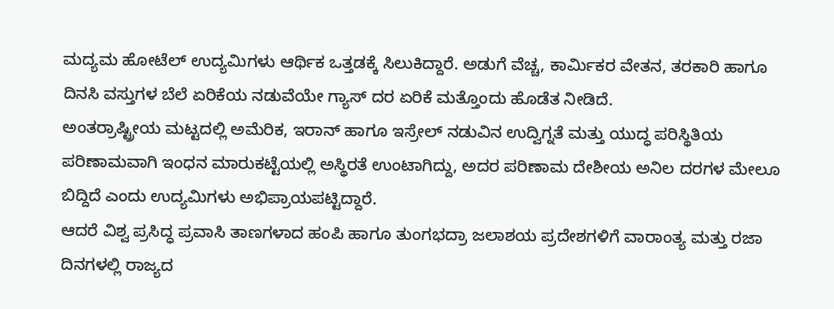ಮದ್ಯಮ ಹೋಟೆಲ್ ಉದ್ಯಮಿಗಳು ಆರ್ಥಿಕ ಒತ್ತಡಕ್ಕೆ ಸಿಲುಕಿದ್ದಾರೆ. ಅಡುಗೆ ವೆಚ್ಚ, ಕಾರ್ಮಿಕರ ವೇತನ, ತರಕಾರಿ ಹಾಗೂ ದಿನಸಿ ವಸ್ತುಗಳ ಬೆಲೆ ಏರಿಕೆಯ ನಡುವೆಯೇ ಗ್ಯಾಸ್ ದರ ಏರಿಕೆ ಮತ್ತೊಂದು ಹೊಡೆತ ನೀಡಿದೆ.
ಅಂತರ್ರಾಷ್ಟ್ರೀಯ ಮಟ್ಟದಲ್ಲಿ ಅಮೆರಿಕ, ಇರಾನ್ ಹಾಗೂ ಇಸ್ರೇಲ್ ನಡುವಿನ ಉದ್ವಿಗ್ನತೆ ಮತ್ತು ಯುದ್ಧ ಪರಿಸ್ಥಿತಿಯ ಪರಿಣಾಮವಾಗಿ ಇಂಧನ ಮಾರುಕಟ್ಟೆಯಲ್ಲಿ ಅಸ್ಥಿರತೆ ಉಂಟಾಗಿದ್ದು, ಅದರ ಪರಿಣಾಮ ದೇಶೀಯ ಅನಿಲ ದರಗಳ ಮೇಲೂ ಬಿದ್ದಿದೆ ಎಂದು ಉದ್ಯಮಿಗಳು ಅಭಿಪ್ರಾಯಪಟ್ಟಿದ್ದಾರೆ.
ಆದರೆ ವಿಶ್ವ ಪ್ರಸಿದ್ಧ ಪ್ರವಾಸಿ ತಾಣಗಳಾದ ಹಂಪಿ ಹಾಗೂ ತುಂಗಭದ್ರಾ ಜಲಾಶಯ ಪ್ರದೇಶಗಳಿಗೆ ವಾರಾಂತ್ಯ ಮತ್ತು ರಜಾ ದಿನಗಳಲ್ಲಿ ರಾಜ್ಯದ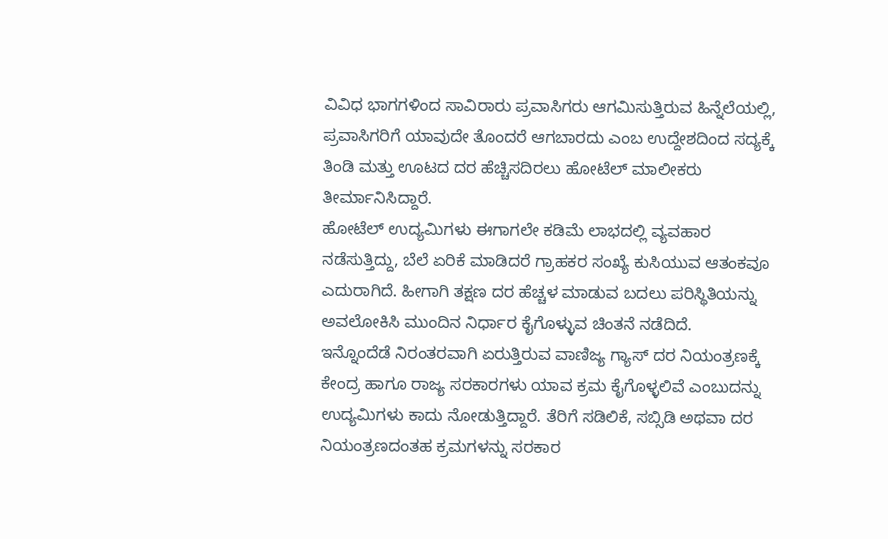ವಿವಿಧ ಭಾಗಗಳಿಂದ ಸಾವಿರಾರು ಪ್ರವಾಸಿಗರು ಆಗಮಿಸುತ್ತಿರುವ ಹಿನ್ನೆಲೆಯಲ್ಲಿ, ಪ್ರವಾಸಿಗರಿಗೆ ಯಾವುದೇ ತೊಂದರೆ ಆಗಬಾರದು ಎಂಬ ಉದ್ದೇಶದಿಂದ ಸದ್ಯಕ್ಕೆ ತಿಂಡಿ ಮತ್ತು ಊಟದ ದರ ಹೆಚ್ಚಿಸದಿರಲು ಹೋಟೆಲ್ ಮಾಲೀಕರು ತೀರ್ಮಾನಿಸಿದ್ದಾರೆ.
ಹೋಟೆಲ್ ಉದ್ಯಮಿಗಳು ಈಗಾಗಲೇ ಕಡಿಮೆ ಲಾಭದಲ್ಲಿ ವ್ಯವಹಾರ ನಡೆಸುತ್ತಿದ್ದು, ಬೆಲೆ ಏರಿಕೆ ಮಾಡಿದರೆ ಗ್ರಾಹಕರ ಸಂಖ್ಯೆ ಕುಸಿಯುವ ಆತಂಕವೂ ಎದುರಾಗಿದೆ. ಹೀಗಾಗಿ ತಕ್ಷಣ ದರ ಹೆಚ್ಚಳ ಮಾಡುವ ಬದಲು ಪರಿಸ್ಥಿತಿಯನ್ನು ಅವಲೋಕಿಸಿ ಮುಂದಿನ ನಿರ್ಧಾರ ಕೈಗೊಳ್ಳುವ ಚಿಂತನೆ ನಡೆದಿದೆ.
ಇನ್ನೊಂದೆಡೆ ನಿರಂತರವಾಗಿ ಏರುತ್ತಿರುವ ವಾಣಿಜ್ಯ ಗ್ಯಾಸ್ ದರ ನಿಯಂತ್ರಣಕ್ಕೆ ಕೇಂದ್ರ ಹಾಗೂ ರಾಜ್ಯ ಸರಕಾರಗಳು ಯಾವ ಕ್ರಮ ಕೈಗೊಳ್ಳಲಿವೆ ಎಂಬುದನ್ನು ಉದ್ಯಮಿಗಳು ಕಾದು ನೋಡುತ್ತಿದ್ದಾರೆ. ತೆರಿಗೆ ಸಡಿಲಿಕೆ, ಸಬ್ಸಿಡಿ ಅಥವಾ ದರ ನಿಯಂತ್ರಣದಂತಹ ಕ್ರಮಗಳನ್ನು ಸರಕಾರ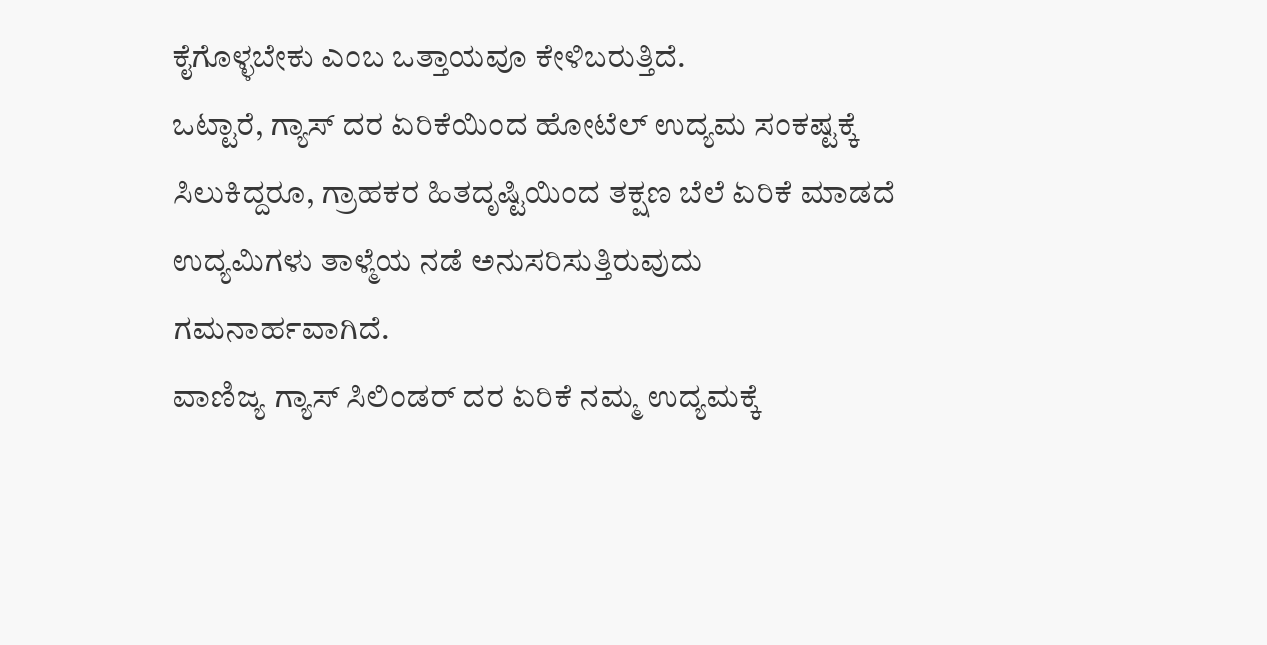ಕೈಗೊಳ್ಳಬೇಕು ಎಂಬ ಒತ್ತಾಯವೂ ಕೇಳಿಬರುತ್ತಿದೆ.
ಒಟ್ಟಾರೆ, ಗ್ಯಾಸ್ ದರ ಏರಿಕೆಯಿಂದ ಹೋಟೆಲ್ ಉದ್ಯಮ ಸಂಕಷ್ಟಕ್ಕೆ ಸಿಲುಕಿದ್ದರೂ, ಗ್ರಾಹಕರ ಹಿತದೃಷ್ಟಿಯಿಂದ ತಕ್ಷಣ ಬೆಲೆ ಏರಿಕೆ ಮಾಡದೆ ಉದ್ಯಮಿಗಳು ತಾಳ್ಮೆಯ ನಡೆ ಅನುಸರಿಸುತ್ತಿರುವುದು ಗಮನಾರ್ಹವಾಗಿದೆ.
ವಾಣಿಜ್ಯ ಗ್ಯಾಸ್ ಸಿಲಿಂಡರ್ ದರ ಏರಿಕೆ ನಮ್ಮ ಉದ್ಯಮಕ್ಕೆ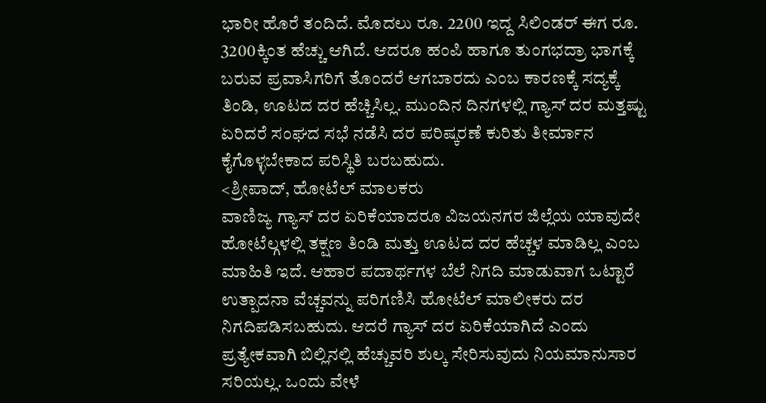ಭಾರೀ ಹೊರೆ ತಂದಿದೆ. ಮೊದಲು ರೂ. 2200 ಇದ್ದ ಸಿಲಿಂಡರ್ ಈಗ ರೂ. 3200ಕ್ಕಿಂತ ಹೆಚ್ಚು ಆಗಿದೆ. ಆದರೂ ಹಂಪಿ ಹಾಗೂ ತುಂಗಭದ್ರಾ ಭಾಗಕ್ಕೆ ಬರುವ ಪ್ರವಾಸಿಗರಿಗೆ ತೊಂದರೆ ಆಗಬಾರದು ಎಂಬ ಕಾರಣಕ್ಕೆ ಸದ್ಯಕ್ಕೆ ತಿಂಡಿ, ಊಟದ ದರ ಹೆಚ್ಚಿಸಿಲ್ಲ. ಮುಂದಿನ ದಿನಗಳಲ್ಲಿ ಗ್ಯಾಸ್ ದರ ಮತ್ತಷ್ಟು ಏರಿದರೆ ಸಂಘದ ಸಭೆ ನಡೆಸಿ ದರ ಪರಿಷ್ಕರಣೆ ಕುರಿತು ತೀರ್ಮಾನ ಕೈಗೊಳ್ಳಬೇಕಾದ ಪರಿಸ್ಥಿತಿ ಬರಬಹುದು.
<ಶ್ರೀಪಾದ್, ಹೋಟೆಲ್ ಮಾಲಕರು
ವಾಣಿಜ್ಯ ಗ್ಯಾಸ್ ದರ ಏರಿಕೆಯಾದರೂ ವಿಜಯನಗರ ಜಿಲ್ಲೆಯ ಯಾವುದೇ ಹೋಟೆಲ್ಗಳಲ್ಲಿ ತಕ್ಷಣ ತಿಂಡಿ ಮತ್ತು ಊಟದ ದರ ಹೆಚ್ಚಳ ಮಾಡಿಲ್ಲ ಎಂಬ ಮಾಹಿತಿ ಇದೆ. ಆಹಾರ ಪದಾರ್ಥಗಳ ಬೆಲೆ ನಿಗದಿ ಮಾಡುವಾಗ ಒಟ್ಟಾರೆ ಉತ್ಪಾದನಾ ವೆಚ್ಚವನ್ನು ಪರಿಗಣಿಸಿ ಹೋಟೆಲ್ ಮಾಲೀಕರು ದರ ನಿಗದಿಪಡಿಸಬಹುದು. ಆದರೆ ಗ್ಯಾಸ್ ದರ ಏರಿಕೆಯಾಗಿದೆ ಎಂದು ಪ್ರತ್ಯೇಕವಾಗಿ ಬಿಲ್ಲಿನಲ್ಲಿ ಹೆಚ್ಚುವರಿ ಶುಲ್ಕ ಸೇರಿಸುವುದು ನಿಯಮಾನುಸಾರ ಸರಿಯಲ್ಲ. ಒಂದು ವೇಳೆ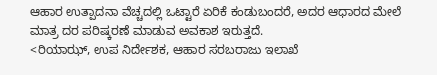ಆಹಾರ ಉತ್ಪಾದನಾ ವೆಚ್ಚದಲ್ಲಿ ಒಟ್ಟಾರೆ ಏರಿಕೆ ಕಂಡುಬಂದರೆ, ಅದರ ಆಧಾರದ ಮೇಲೆ ಮಾತ್ರ ದರ ಪರಿಷ್ಕರಣೆ ಮಾಡುವ ಅವಕಾಶ ಇರುತ್ತದೆ.
<ರಿಯಾಝ್, ಉಪ ನಿರ್ದೇಶಕ, ಆಹಾರ ಸರಬರಾಜು ಇಲಾಖೆ